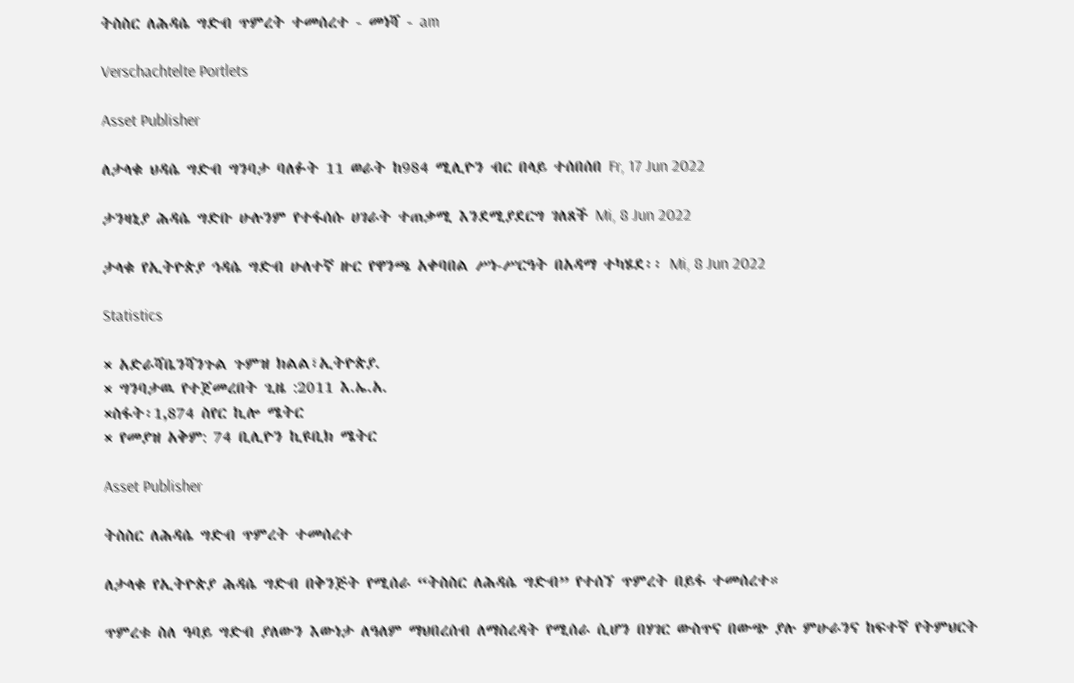ትስስር ለሕዳሴ ግድብ ጥምረት ተመሰረተ - መነሻ - am

Verschachtelte Portlets

Asset Publisher

ለታላቁ ህዳሴ ግድብ ግንባታ ባለፉት 11 ወራት ከ984 ሚሊዮን ብር በላይ ተሰበሰበ Fr, 17 Jun 2022

ታንዛኒያ ሕዳሴ ግድቡ ሁሉንም የተፋሰሱ ሀገራት ተጠቃሚ እንደሚያደርግ ገለጸች Mi, 8 Jun 2022

ታላቁ የኢትዮጵያ ኅዳሴ ግድብ ሁለተኛ ዙር የዋንጫ አቀባበል ሥነ-ሥርዓት በአዳማ ተካሄደ፡፡ Mi, 8 Jun 2022

Statistics

× አድራሻቤንሻንጉል ጉምዝ ክልል፣ኢትዮጵያ.
× ግንባታዉ የተጀመረበት ጊዜ :2011 እ.ኤ.አ.
×ስፋት፡1,874 ስየር ኪሎ ሜትር
× የመያዝ አቅም: 74 ቢሊዮን ኪዩቢክ ሜትር

Asset Publisher

ትስስር ለሕዳሴ ግድብ ጥምረት ተመሰረተ

ለታላቁ የኢትዮጵያ ሕዳሴ ግድብ በቅንጅት የሚሰራ “ትስስር ለሕዳሴ ግድብ” የተሰኘ ጥምረት በይፋ ተመሰረተ።

ጥምረቱ ስለ ዓባይ ግድብ ያለውን እውነታ ለዓለም ማህበረሰብ ለማስረዳት የሚሰራ ሲሆን በሃገር ውስጥና በውጭ ያሉ ምሁራንና ከፍተኛ የትምህርት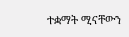ተቋማት ሚናቸውን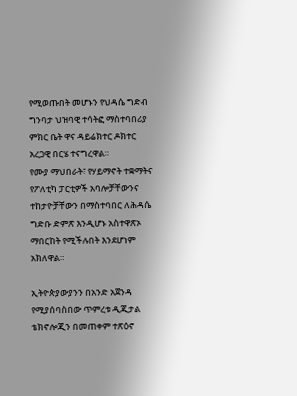የሚወጡበት መሆኑን የህዳሴ ግድብ ግንባታ ህዝባዊ ተሳትፎ ማስተባበሪያ ምክር ቤት ዋና ዳይሬክተር ዶክተር አረጋዊ በርሄ ተናግረዋል።
የሙያ ማህበራት፣ የሃይማኖት ተቋማትና የፖለቲካ ፓርቲዎች አባሎቻቸውንና ተከታዮቻቸውን በማስተባበር ለሕዳሴ ግድቡ ድምጽ እንዲሆኑ አስተዋጽኦ ማበርከት የሚችሉበት እንደሆነም አክለዋል።

ኢትዮጵያውያንን በአንድ አጀንዳ የሚያሰባስበው ጥምረቱ ዲጂታል ቴክኖሎጂን በመጠቀም ተጽዕኖ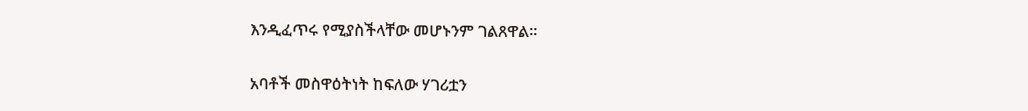እንዲፈጥሩ የሚያስችላቸው መሆኑንም ገልጸዋል።

አባቶች መስዋዕትነት ከፍለው ሃገሪቷን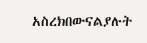አስረክበውናልያሉት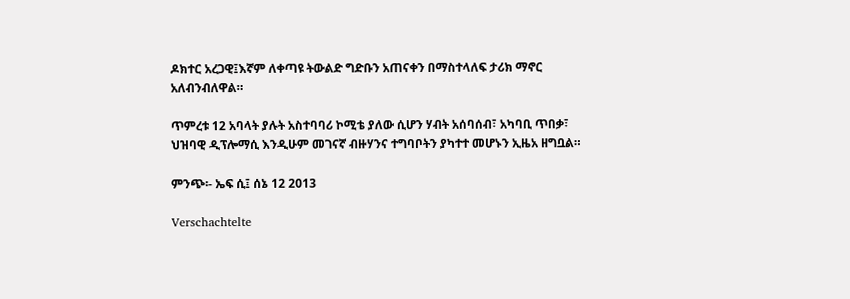ዶክተር አረጋዊ፤እኛም ለቀጣዩ ትውልድ ግድቡን አጠናቀን በማስተላለፍ ታሪክ ማኖር አለብንብለዋል።

ጥምረቱ 12 አባላት ያሉት አስተባባሪ ኮሚቴ ያለው ሲሆን ሃብት አሰባሰብ፣ አካባቢ ጥበቃ፣ ህዝባዊ ዲፕሎማሲ እንዲሁም መገናኛ ብዙሃንና ተግባቦትን ያካተተ መሆኑን ኢዜአ ዘግቧል።

ምንጭ፡- ኤፍ ሲ፤ ሰኔ 12 2013

Verschachtelte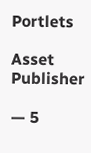Portlets

Asset Publisher

— 5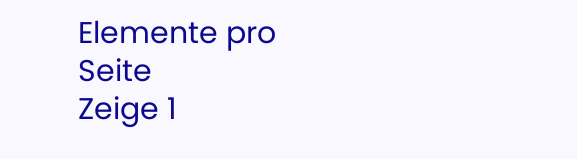Elemente pro Seite
Zeige 1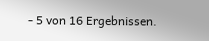- 5 von 16 Ergebnissen.